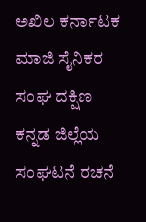ಅಖಿಲ ಕರ್ನಾಟಕ ಮಾಜಿ ಸೈನಿಕರ ಸಂಘ ದಕ್ಷಿಣ ಕನ್ನಡ ಜಿಲ್ಲೆಯ ಸಂಘಟನೆ ರಚನೆ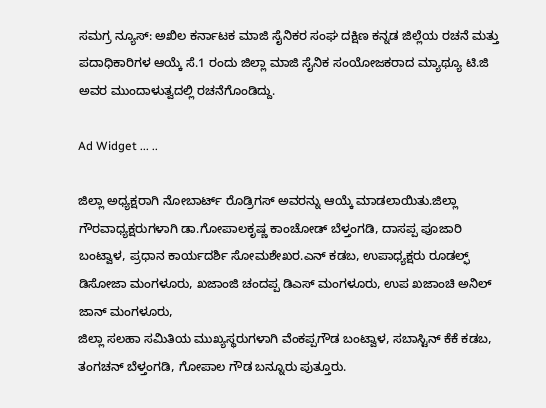ಸಮಗ್ರ ನ್ಯೂಸ್: ಅಖಿಲ ಕರ್ನಾಟಕ ಮಾಜಿ ಸೈನಿಕರ ಸಂಘ ದಕ್ಷಿಣ ಕನ್ನಡ ಜಿಲ್ಲೆಯ ರಚನೆ ಮತ್ತು ಪದಾಧಿಕಾರಿಗಳ ಆಯ್ಕೆ ಸೆ.1 ರಂದು ಜಿಲ್ಲಾ ಮಾಜಿ ಸೈನಿಕ ಸಂಯೋಜಕರಾದ ಮ್ಯಾಥ್ಯೂ ಟಿ.ಜಿ ಅವರ ಮುಂದಾಳುತ್ವದಲ್ಲಿ ರಚನೆಗೊಂಡಿದ್ದು.

Ad Widget ... ..

ಜಿಲ್ಲಾ ಅಧ್ಯಕ್ಷರಾಗಿ ನೋಬಾರ್ಟ್ ರೊಡ್ರಿಗಸ್ ಅವರನ್ನು ಆಯ್ಕೆ ಮಾಡಲಾಯಿತು.ಜಿಲ್ಲಾ ಗೌರವಾಧ್ಯಕ್ಷರುಗಳಾಗಿ ಡಾ.ಗೋಪಾಲಕೃಷ್ಣ ಕಾಂಚೋಡ್ ಬೆಳ್ತಂಗಡಿ, ದಾಸಪ್ಪ ಪೂಜಾರಿ ಬಂಟ್ವಾಳ, ಪ್ರಧಾನ ಕಾರ್ಯದರ್ಶಿ ಸೋಮಶೇಖರ.ಎನ್ ಕಡಬ, ಉಪಾಧ್ಯಕ್ಷರು ರೂಡಲ್ಫ್ ಡಿಸೋಜಾ ಮಂಗಳೂರು, ಖಜಾಂಜಿ ಚಂದಪ್ಪ ಡಿಎಸ್ ಮಂಗಳೂರು, ಉಪ ಖಜಾಂಚಿ ಅನಿಲ್ ಜಾನ್ ಮಂಗಳೂರು,
ಜಿಲ್ಲಾ ಸಲಹಾ ಸಮಿತಿಯ ಮುಖ್ಯಸ್ಥರುಗಳಾಗಿ ವೆಂಕಪ್ಪಗೌಡ ಬಂಟ್ವಾಳ, ಸಬಾಸ್ಟಿನ್ ಕೆಕೆ ಕಡಬ, ತಂಗಚನ್ ಬೆಳ್ತಂಗಡಿ, ಗೋಪಾಲ ಗೌಡ ಬನ್ನೂರು ಪುತ್ತೂರು.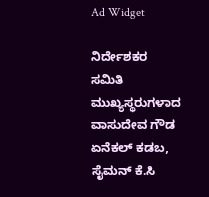Ad Widget

ನಿರ್ದೇಶಕರ ಸಮಿತಿ ಮುಖ್ಯಸ್ಥರುಗಳಾದ ವಾಸುದೇವ ಗೌಡ ಏನೆಕಲ್ ಕಡಬ, ಸೈಮನ್ ಕೆ.ಸಿ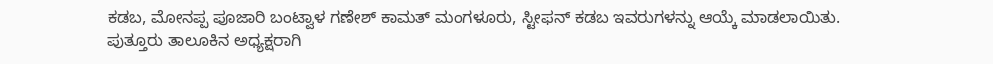ಕಡಬ, ಮೋನಪ್ಪ ಪೂಜಾರಿ ಬಂಟ್ವಾಳ ಗಣೇಶ್ ಕಾಮತ್ ಮಂಗಳೂರು, ಸ್ಟೀಫನ್ ಕಡಬ ಇವರುಗಳನ್ನು ಆಯ್ಕೆ ಮಾಡಲಾಯಿತು. ಪುತ್ತೂರು ತಾಲೂಕಿನ ಅಧ್ಯಕ್ಷರಾಗಿ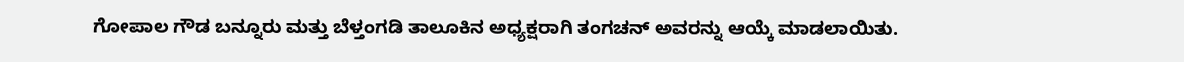ಗೋಪಾಲ ಗೌಡ ಬನ್ನೂರು ಮತ್ತು ಬೆಳ್ತಂಗಡಿ ತಾಲೂಕಿನ ಅಧ್ಯಕ್ಷರಾಗಿ ತಂಗಚನ್ ಅವರನ್ನು ಆಯ್ಕೆ ಮಾಡಲಾಯಿತು.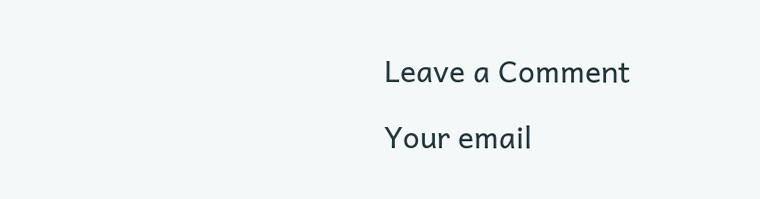Leave a Comment

Your email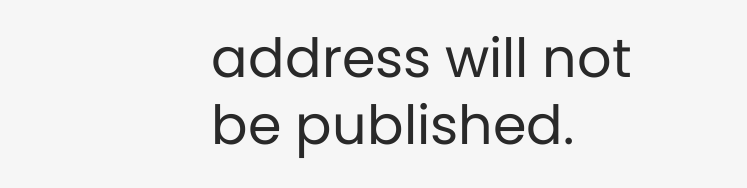address will not be published.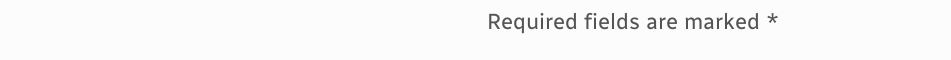Required fields are marked *